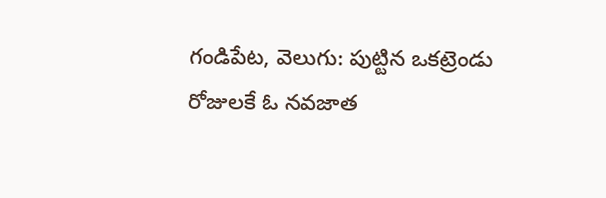గండిపేట, వెలుగు: పుట్టిన ఒకట్రెండు రోజులకే ఓ నవజాత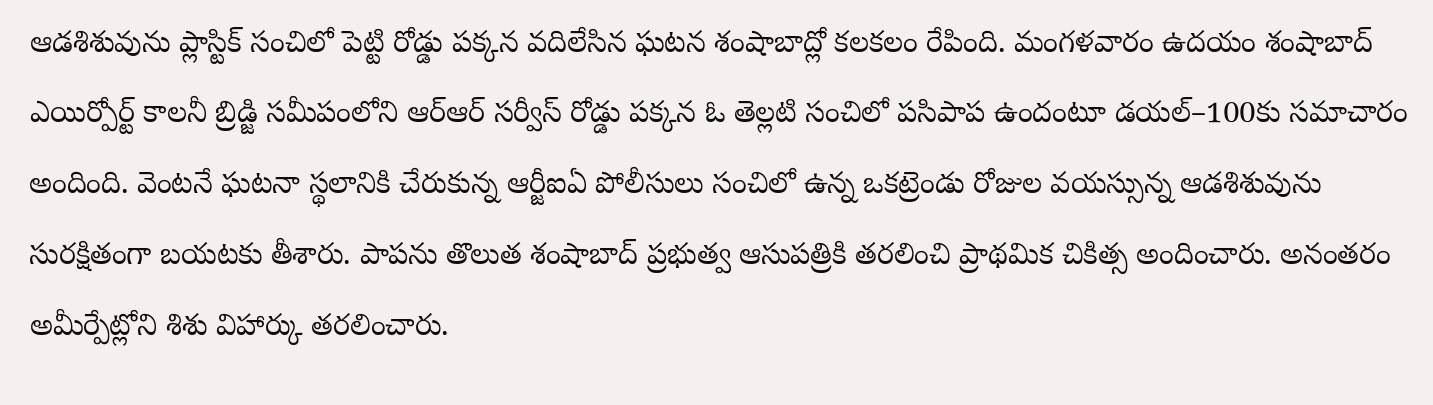ఆడశిశువును ప్లాస్టిక్ సంచిలో పెట్టి రోడ్డు పక్కన వదిలేసిన ఘటన శంషాబాద్లో కలకలం రేపింది. మంగళవారం ఉదయం శంషాబాద్ ఎయిర్పోర్ట్ కాలనీ బ్రిడ్జి సమీపంలోని ఆర్ఆర్ సర్వీస్ రోడ్డు పక్కన ఓ తెల్లటి సంచిలో పసిపాప ఉందంటూ డయల్–100కు సమాచారం అందింది. వెంటనే ఘటనా స్థలానికి చేరుకున్న ఆర్జీఐఏ పోలీసులు సంచిలో ఉన్న ఒకట్రెండు రోజుల వయస్సున్న ఆడశిశువును సురక్షితంగా బయటకు తీశారు. పాపను తొలుత శంషాబాద్ ప్రభుత్వ ఆసుపత్రికి తరలించి ప్రాథమిక చికిత్స అందించారు. అనంతరం అమీర్పేట్లోని శిశు విహార్కు తరలించారు.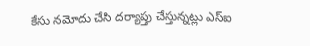కేసు నమోదు చేసి దర్యాప్తు చేస్తున్నట్లు ఎస్ఐ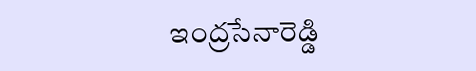ఇంద్రసేనారెడ్డి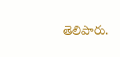తెలిపారు.